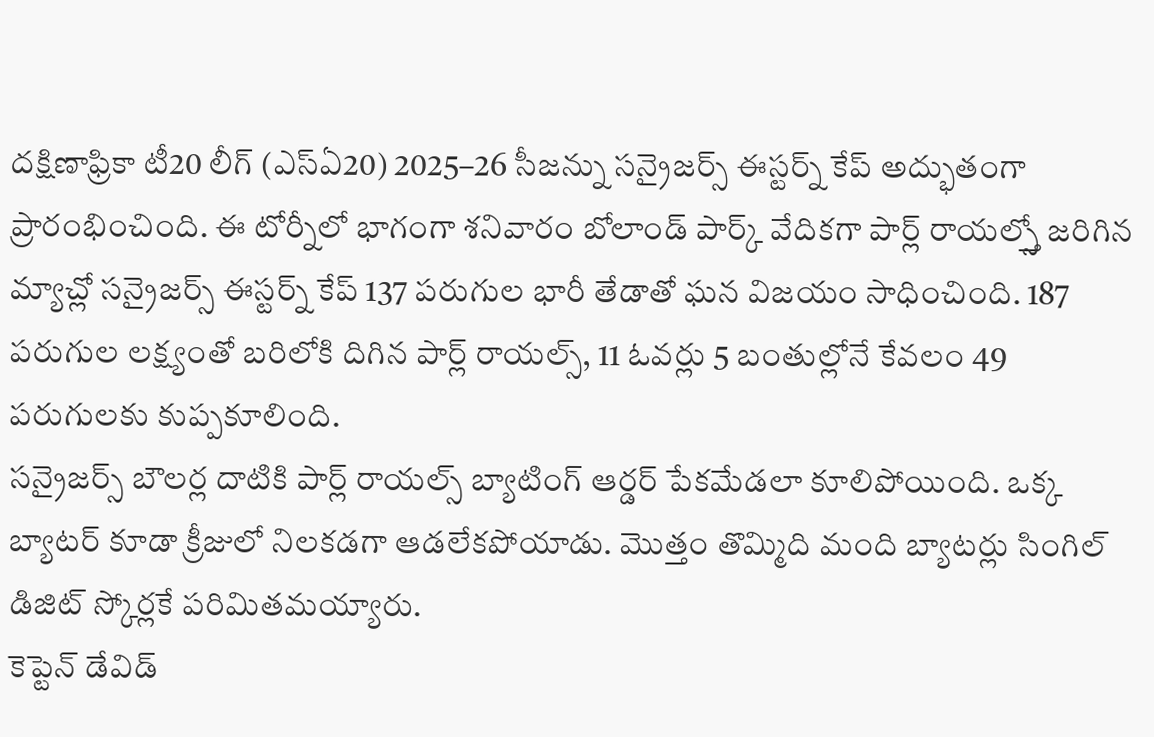దక్షిణాఫ్రికా టీ20 లీగ్ (ఎస్ఏ20) 2025–26 సీజన్ను సన్రైజర్స్ ఈస్టర్న్ కేప్ అద్భుతంగా ప్రారంభించింది. ఈ టోర్నీలో భాగంగా శనివారం బోలాండ్ పార్క్ వేదికగా పార్ల్ రాయల్స్తో జరిగిన మ్యాచ్లో సన్రైజర్స్ ఈస్టర్న్ కేప్ 137 పరుగుల భారీ తేడాతో ఘన విజయం సాధించింది. 187 పరుగుల లక్ష్యంతో బరిలోకి దిగిన పార్ల్ రాయల్స్, 11 ఓవర్లు 5 బంతుల్లోనే కేవలం 49 పరుగులకు కుప్పకూలింది.
సన్రైజర్స్ బౌలర్ల దాటికి పార్ల్ రాయల్స్ బ్యాటింగ్ ఆర్డర్ పేకమేడలా కూలిపోయింది. ఒక్క బ్యాటర్ కూడా క్రీజులో నిలకడగా ఆడలేకపోయాడు. మొత్తం తొమ్మిది మంది బ్యాటర్లు సింగిల్ డిజిట్ స్కోర్లకే పరిమితమయ్యారు.
కెప్టెన్ డేవిడ్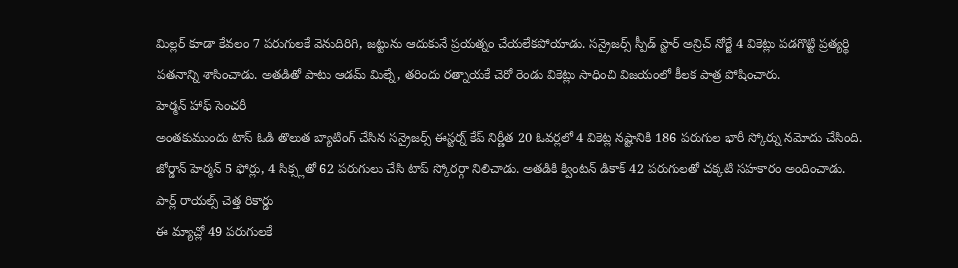మిల్లర్ కూడా కేవలం 7 పరుగులకే వెనుదిరిగి, జట్టును ఆదుకునే ప్రయత్నం చేయలేకపోయాడు. సన్రైజర్స్ స్పీడ్ స్టార్ అన్రిచ్ నోర్జే 4 వికెట్లు పడగొట్టి ప్రత్యర్థి పతనాన్ని శాసించాడు. అతడితో పాటు ఆడమ్ మిల్నే, తరిందు రత్నాయకే చెరో రెండు వికెట్లు సాధించి విజయంలో కీలక పాత్ర పోషించారు.
హెర్మన్ హాఫ్ సెంచరీ
అంతకుముందు టాస్ ఓడి తొలుత బ్యాటింగ్ చేసిన సన్రైజర్స్ ఈస్టర్న్ కేప్ నిర్ణీత 20 ఓవర్లలో 4 వికెట్ల నష్టానికి 186 పరుగుల భారీ స్కోర్ను నమోదు చేసింది. జోర్డాన్ హెర్మన్ 5 ఫోర్లు, 4 సిక్స్లతో 62 పరుగులు చేసి టాప్ స్కోరర్గా నిలిచాడు. అతడికి క్వింటన్ డికాక్ 42 పరుగులతో చక్కటి సహకారం అందించాడు.
పార్ల్ రాయల్స్ చెత్త రికార్డు
ఈ మ్యాచ్లో 49 పరుగులకే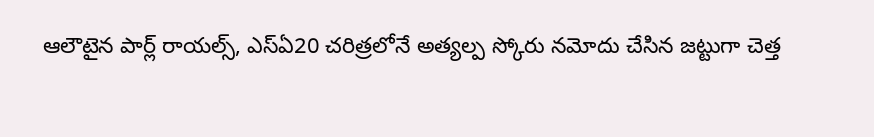ఆలౌటైన పార్ల్ రాయల్స్, ఎస్ఏ20 చరిత్రలోనే అత్యల్ప స్కోరు నమోదు చేసిన జట్టుగా చెత్త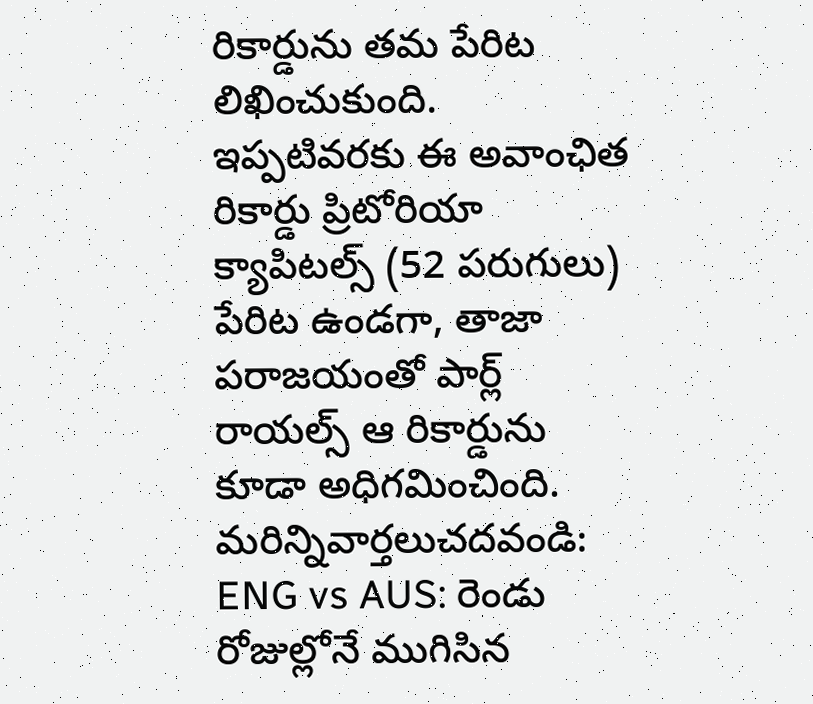రికార్డును తమ పేరిట లిఖించుకుంది. ఇప్పటివరకు ఈ అవాంఛిత రికార్డు ప్రిటోరియా క్యాపిటల్స్ (52 పరుగులు) పేరిట ఉండగా, తాజా పరాజయంతో పార్ల్ రాయల్స్ ఆ రికార్డును కూడా అధిగమించింది.
మరిన్నివార్తలుచదవండి: ENG vs AUS: రెండు రోజుల్లోనే ముగిసిన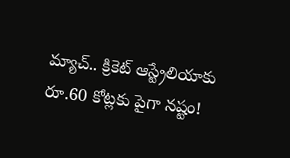మ్యాచ్.. క్రికెట్ ఆస్ట్రేలియాకు రూ.60 కోట్లకు పైగా నష్టం!